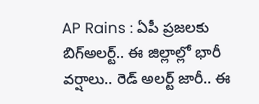AP Rains : ఏపీ ప్రజలకు బిగ్అలర్ట్.. ఈ జిల్లాల్లో భారీ వర్షాలు.. రెడ్ అలర్ట్ జారీ.. ఈ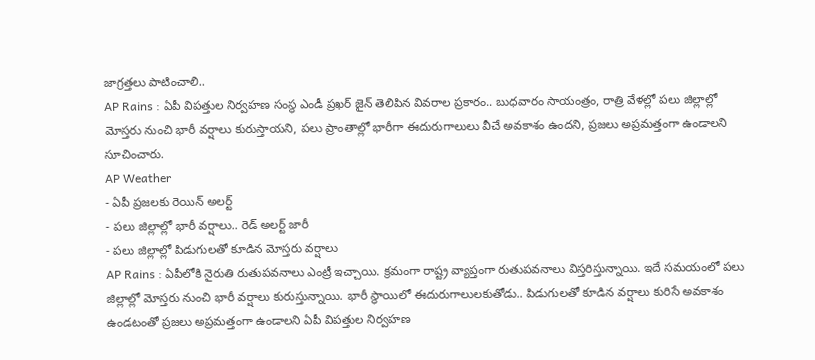జాగ్రత్తలు పాటించాలి..
AP Rains : ఏపీ విపత్తుల నిర్వహణ సంస్థ ఎండీ ప్రఖర్ జైన్ తెలిపిన వివరాల ప్రకారం.. బుధవారం సాయంత్రం, రాత్రి వేళల్లో పలు జిల్లాల్లో మోస్తరు నుంచి భారీ వర్షాలు కురుస్తాయని, పలు ప్రాంతాల్లో భారీగా ఈదురుగాలులు వీచే అవకాశం ఉందని, ప్రజలు అప్రమత్తంగా ఉండాలని సూచించారు.
AP Weather
- ఏపీ ప్రజలకు రెయిన్ అలర్ట్
- పలు జిల్లాల్లో భారీ వర్షాలు.. రెడ్ అలర్ట్ జారీ
- పలు జిల్లాల్లో పిడుగులతో కూడిన మోస్తరు వర్షాలు
AP Rains : ఏపీలోకి నైరుతి రుతుపవనాలు ఎంట్రీ ఇచ్చాయి. క్రమంగా రాష్ట్ర వ్యాప్తంగా రుతుపవనాలు విస్తరిస్తున్నాయి. ఇదే సమయంలో పలు జిల్లాల్లో మోస్తరు నుంచి భారీ వర్షాలు కురుస్తున్నాయి. భారీ స్థాయిలో ఈదురుగాలులకుతోడు.. పిడుగులతో కూడిన వర్షాలు కురిసే అవకాశం ఉండటంతో ప్రజలు అప్రమత్తంగా ఉండాలని ఏపీ విపత్తుల నిర్వహణ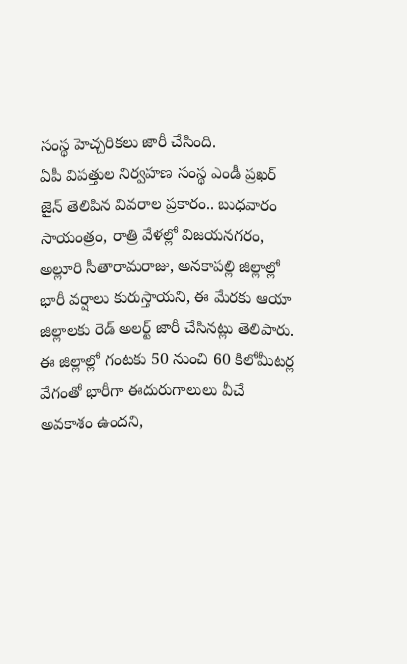సంస్థ హెచ్చరికలు జారీ చేసింది.
ఏపీ విపత్తుల నిర్వహణ సంస్థ ఎండీ ప్రఖర్ జైన్ తెలిపిన వివరాల ప్రకారం.. బుధవారం సాయంత్రం, రాత్రి వేళల్లో విజయనగరం, అల్లూరి సీతారామరాజు, అనకాపల్లి జిల్లాల్లో భారీ వర్షాలు కురుస్తాయని, ఈ మేరకు ఆయా జిల్లాలకు రెడ్ అలర్ట్ జారీ చేసినట్లు తెలిపారు. ఈ జిల్లాల్లో గంటకు 50 నుంచి 60 కిలోమీటర్ల వేగంతో భారీగా ఈదురుగాలులు వీచే అవకాశం ఉందని,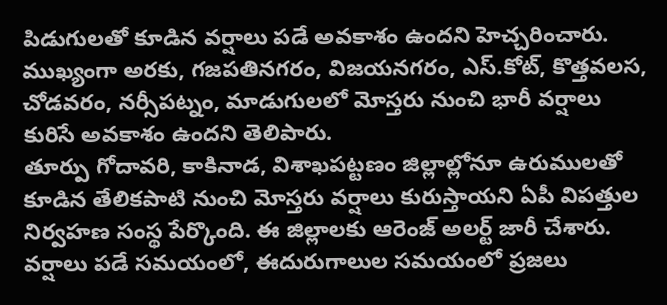పిడుగులతో కూడిన వర్షాలు పడే అవకాశం ఉందని హెచ్చరించారు. ముఖ్యంగా అరకు, గజపతినగరం, విజయనగరం, ఎస్.కోట్, కొత్తవలస, చోడవరం, నర్సీపట్నం, మాడుగులలో మోస్తరు నుంచి భారీ వర్షాలు కురిసే అవకాశం ఉందని తెలిపారు.
తూర్పు గోదావరి, కాకినాడ, విశాఖపట్టణం జిల్లాల్లోనూ ఉరుములతో కూడిన తేలికపాటి నుంచి మోస్తరు వర్షాలు కురుస్తాయని ఏపీ విపత్తుల నిర్వహణ సంస్థ పేర్కొంది. ఈ జిల్లాలకు ఆరెంజ్ అలర్ట్ జారీ చేశారు. వర్షాలు పడే సమయంలో, ఈదురుగాలుల సమయంలో ప్రజలు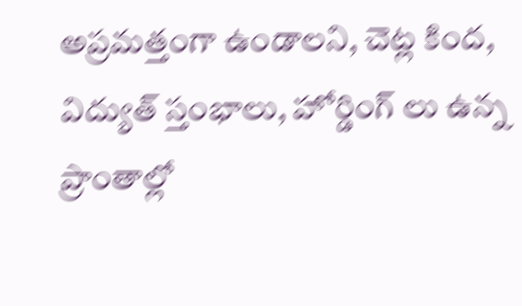అప్రమత్తంగా ఉండాలని, చెట్ల కింద, విద్యుత్ స్తంభాలు, హోర్డింగ్ లు ఉన్న ప్రాంతాల్లో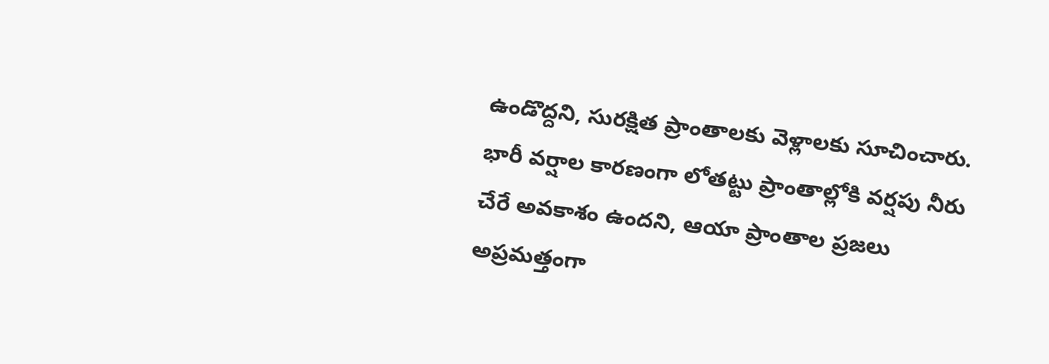ఉండొద్దని, సురక్షిత ప్రాంతాలకు వెళ్లాలకు సూచించారు.
భారీ వర్షాల కారణంగా లోతట్టు ప్రాంతాల్లోకి వర్షపు నీరు చేరే అవకాశం ఉందని, ఆయా ప్రాంతాల ప్రజలు అప్రమత్తంగా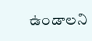ఉండాలని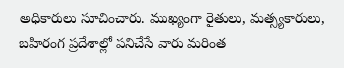అధికారులు సూచించారు. ముఖ్యంగా రైతులు, మత్స్యకారులు, బహిరంగ ప్రదేశాల్లో పనిచేసే వారు మరింత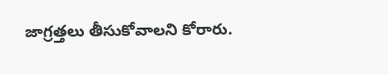జాగ్రత్తలు తీసుకోవాలని కోరారు.